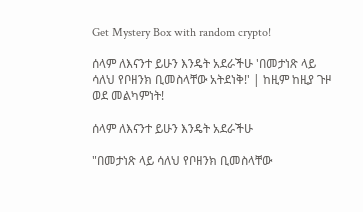Get Mystery Box with random crypto!

ሰላም ለእናንተ ይሁን እንዴት አደራችሁ 'በመታነጽ ላይ ሳለህ የቦዘንክ ቢመስላቸው አትደነቅ!' | ከዚም ከዚያ ጉዞ ወደ መልካምነት!

ሰላም ለእናንተ ይሁን እንዴት አደራችሁ

"በመታነጽ ላይ ሳለህ የቦዘንክ ቢመስላቸው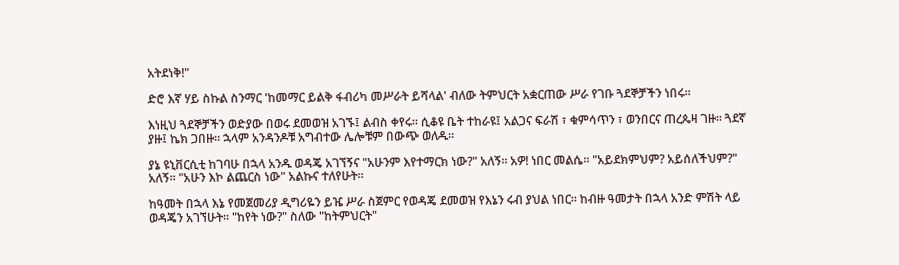አትደነቅ!"

ድሮ እኛ ሃይ ስኩል ስንማር 'ከመማር ይልቅ ፋብሪካ መሥራት ይሻላል' ብለው ትምህርት አቋርጠው ሥራ የገቡ ጓደኞቻችን ነበሩ።

እነዚህ ጓደኞቻችን ወድያው በወሩ ደመወዝ አገኙ፤ ልብስ ቀየሩ። ሲቆዩ ቤት ተከራዩ፤ አልጋና ፍራሽ ፣ ቁምሳጥን ፣ ወንበርና ጠረጴዛ ገዙ። ጓደኛ ያዙ፤ ኬክ ጋበዙ። ኋላም አንዳንዶቹ አግብተው ሌሎቹም በውጭ ወለዱ።

ያኔ ዩኒቨርሲቲ ከገባሁ በኋላ አንዱ ወዳጄ አገኘኝና "አሁንም እየተማርክ ነው?" አለኝ። አዎ! ነበር መልሴ። "አይደክምህም? አይሰለችህም?" አለኝ። "አሁን እኮ ልጨርስ ነው" አልኩና ተለየሁት።

ከዓመት በኋላ እኔ የመጀመሪያ ዲግሪዬን ይዤ ሥራ ስጀምር የወዳጄ ደመወዝ የእኔን ሩብ ያህል ነበር። ከብዙ ዓመታት በኋላ አንድ ምሽት ላይ ወዳጄን አገኘሁት። "ከየት ነው?" ስለው "ከትምህርት"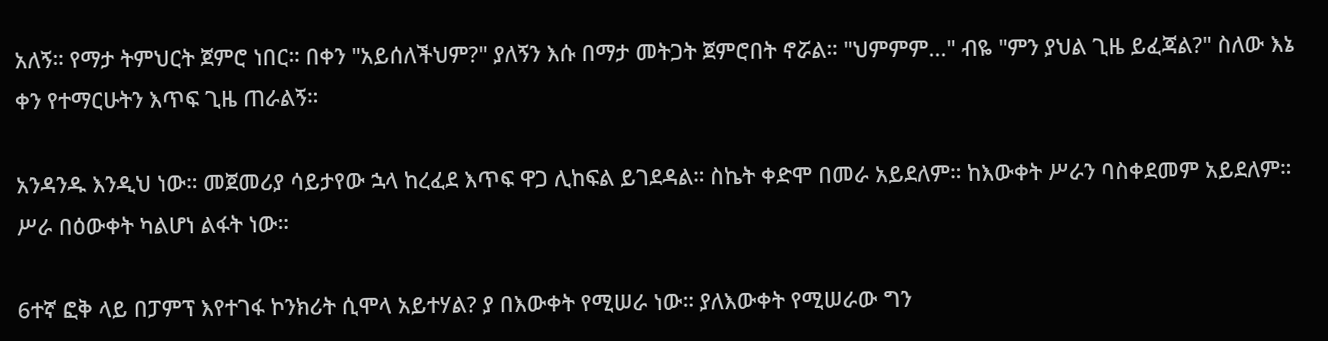አለኝ። የማታ ትምህርት ጀምሮ ነበር። በቀን "አይሰለችህም?" ያለኝን እሱ በማታ መትጋት ጀምሮበት ኖሯል። "ህምምም..." ብዬ "ምን ያህል ጊዜ ይፈጃል?" ስለው እኔ ቀን የተማርሁትን እጥፍ ጊዜ ጠራልኝ።

አንዳንዱ እንዲህ ነው። መጀመሪያ ሳይታየው ኋላ ከረፈደ እጥፍ ዋጋ ሊከፍል ይገደዳል። ስኬት ቀድሞ በመራ አይደለም። ከእውቀት ሥራን ባስቀደመም አይደለም። ሥራ በዕውቀት ካልሆነ ልፋት ነው።

6ተኛ ፎቅ ላይ በፓምፕ እየተገፋ ኮንክሪት ሲሞላ አይተሃል? ያ በእውቀት የሚሠራ ነው። ያለእውቀት የሚሠራው ግን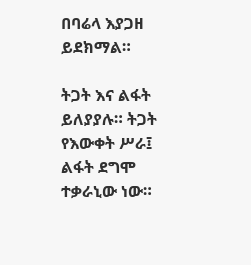በባሬላ እያጋዘ ይደክማል።

ትጋት እና ልፋት ይለያያሉ። ትጋት የእውቀት ሥራ፤ ልፋት ደግሞ ተቃራኒው ነው።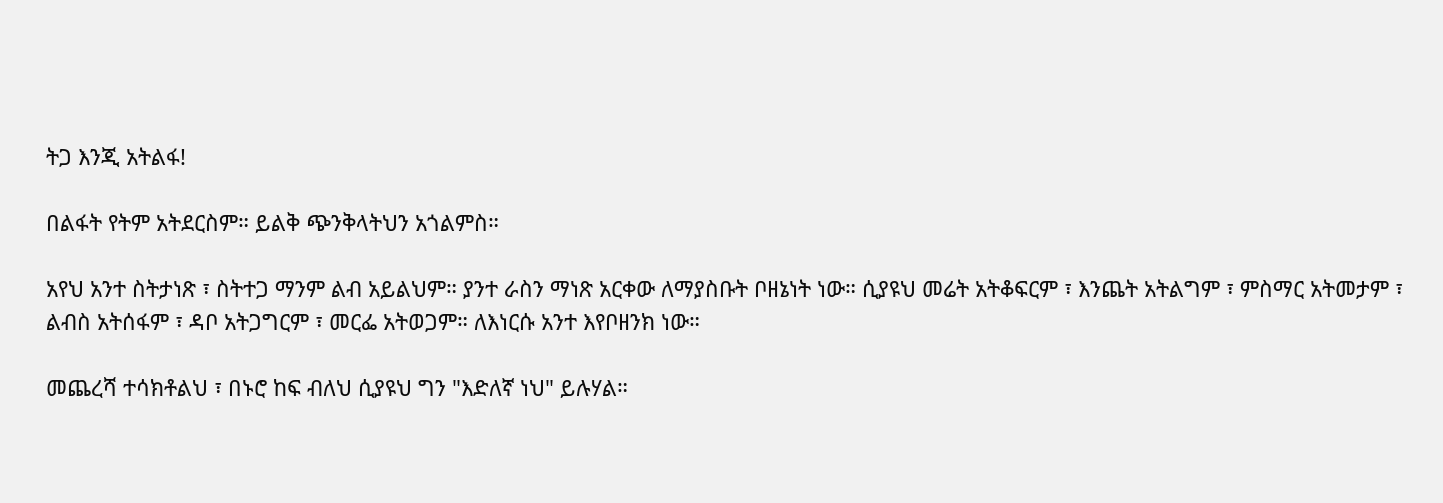ትጋ እንጂ አትልፋ!

በልፋት የትም አትደርስም። ይልቅ ጭንቅላትህን አጎልምስ።

አየህ አንተ ስትታነጽ ፣ ስትተጋ ማንም ልብ አይልህም። ያንተ ራስን ማነጽ አርቀው ለማያስቡት ቦዘኔነት ነው። ሲያዩህ መሬት አትቆፍርም ፣ እንጨት አትልግም ፣ ምስማር አትመታም ፣ ልብስ አትሰፋም ፣ ዳቦ አትጋግርም ፣ መርፌ አትወጋም። ለእነርሱ አንተ እየቦዘንክ ነው።

መጨረሻ ተሳክቶልህ ፣ በኑሮ ከፍ ብለህ ሲያዩህ ግን "እድለኛ ነህ" ይሉሃል።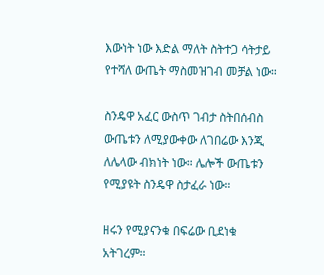እውነት ነው እድል ማለት ስትተጋ ሳትታይ የተሻለ ውጤት ማስመዝገብ መቻል ነው።

ስንዴዋ አፈር ውስጥ ገብታ ስትበሰብስ ውጤቱን ለሚያውቀው ለገበሬው እንጂ ለሌላው ብክነት ነው። ሌሎች ውጤቱን የሚያዩት ስንዴዋ ስታፈራ ነው።

ዘሩን የሚያናንቁ በፍሬው ቢደነቁ አትገረም።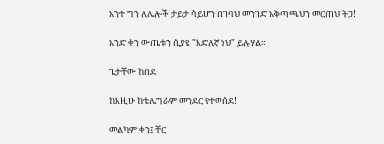አንተ ግን ለሌሎች ታይታ ሳይሆን በገባህ መንገድ አቅጣጫህን መርጠህ ትጋ!

አንድ ቀን ውጤቱን ሲያዩ "እድለኛ ነህ" ይሉሃል።

ጌታቸው ከበደ

ከእዚሁ ከቴሌግራም መንደር የተወሰደ!

መልካም ቀን፤ ቸር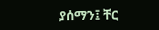ያሰማን፤ ቸር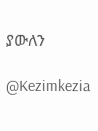ያውለን

@Kezimkezia